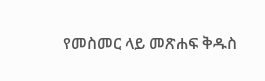የመስመር ላይ መጽሐፍ ቅዱስ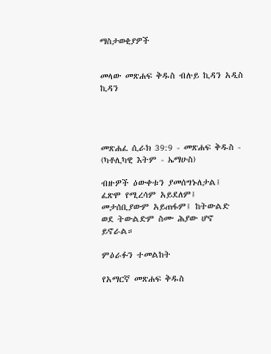ማስታወቂያዎች


መላው መጽሐፍ ቅዱስ ብሉይ ኪዳን አዲስ ኪዳን




መጽሐፈ ሲራክ 39:9 - መጽሐፍ ቅዱስ - (ካቶሊካዊ እትም - ኤማሁስ)

ብዙዎች ዕውቀቱን ያመሰግኑለታል፤ ፈጽሞ የሚረሳም አይደለም፤ መታሰቢያውም አይጠፋም፤ ከትውልድ ወደ ትውልድም ስሙ ሕያው ሆኖ ይኖራል።

ምዕራፉን ተመልከት

የአማርኛ መጽሐፍ ቅዱስ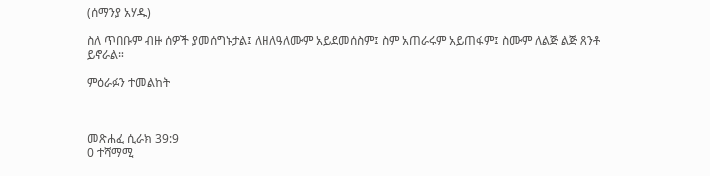(ሰማንያ አሃዱ)

ስለ ጥበቡም ብዙ ሰዎች ያመሰግኑታል፤ ለዘለዓለሙም አይደመሰስም፤ ስም አጠራሩም አይጠፋም፤ ስሙም ለልጅ ልጅ ጸንቶ ይኖራል።

ምዕራፉን ተመልከት



መጽሐፈ ሲራክ 39:9
0 ተሻማሚ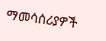ማመሳሰሪያዎች